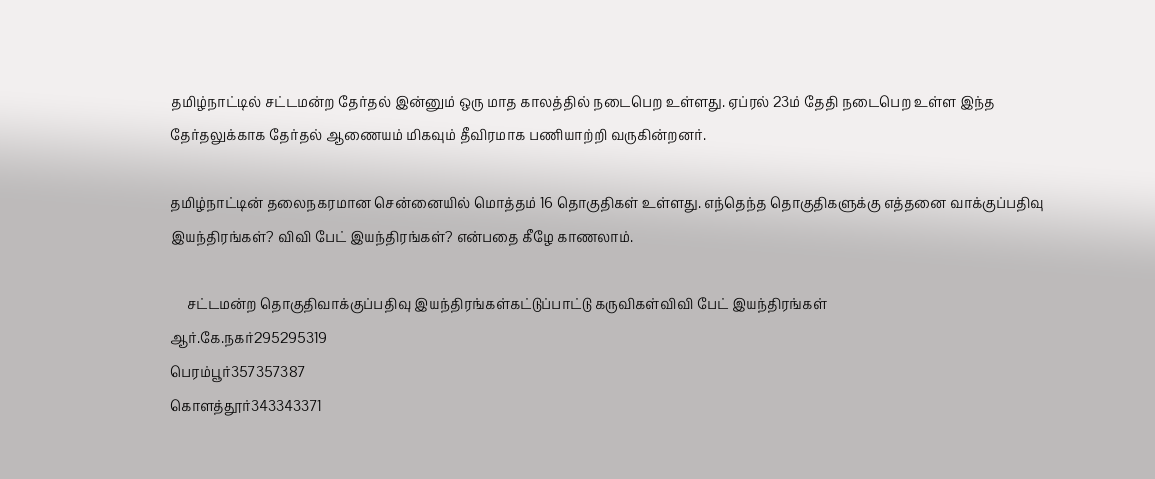தமிழ்நாட்டில் சட்டமன்ற தேர்தல் இன்னும் ஒரு மாத காலத்தில் நடைபெற உள்ளது. ஏப்ரல் 23ம் தேதி நடைபெற உள்ள இந்த தேர்தலுக்காக தேர்தல் ஆணையம் மிகவும் தீவிரமாக பணியாற்றி வருகின்றனர்.

தமிழ்நாட்டின் தலைநகரமான சென்னையில் மொத்தம் 16 தொகுதிகள் உள்ளது. எந்தெந்த தொகுதிகளுக்கு எத்தனை வாக்குப்பதிவு இயந்திரங்கள்? விவி பேட் இயந்திரங்கள்? என்பதை கீழே காணலாம்.

     சட்டமன்ற தொகுதிவாக்குப்பதிவு இயந்திரங்கள்கட்டுப்பாட்டு கருவிகள்விவி பேட் இயந்திரங்கள்
ஆர்.கே.நகர்295295319
பெரம்பூர்357357387
கொளத்தூர்343343371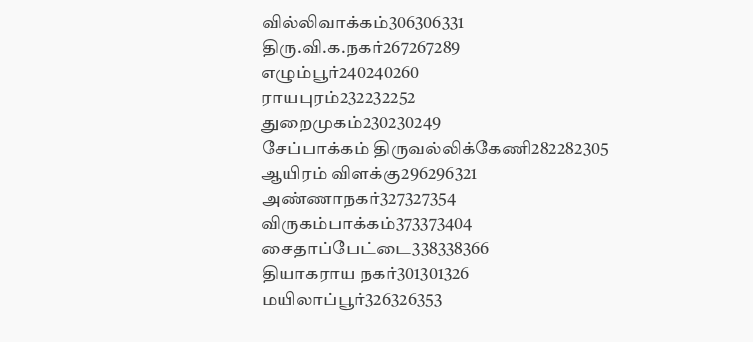வில்லிவாக்கம்306306331
திரு.வி.க.நகர்267267289
எழும்பூர்240240260
ராயபுரம்232232252
துறைமுகம்230230249
சேப்பாக்கம் திருவல்லிக்கேணி282282305
ஆயிரம் விளக்கு296296321
அண்ணாநகர்327327354
விருகம்பாக்கம்373373404
சைதாப்பேட்டை338338366
தியாகராய நகர்301301326
மயிலாப்பூர்326326353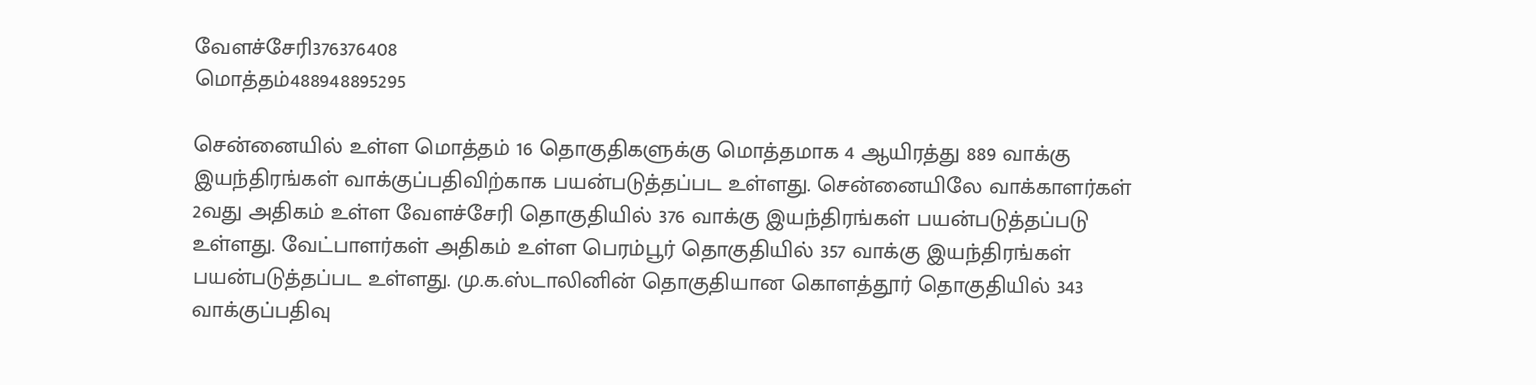வேளச்சேரி376376408
மொத்தம்488948895295

சென்னையில் உள்ள மொத்தம் 16 தொகுதிகளுக்கு மொத்தமாக 4 ஆயிரத்து 889 வாக்கு இயந்திரங்கள் வாக்குப்பதிவிற்காக பயன்படுத்தப்பட உள்ளது. சென்னையிலே வாக்காளர்கள் 2வது அதிகம் உள்ள வேளச்சேரி தொகுதியில் 376 வாக்கு இயந்திரங்கள் பயன்படுத்தப்படு உள்ளது. வேட்பாளர்கள் அதிகம் உள்ள பெரம்பூர் தொகுதியில் 357 வாக்கு இயந்திரங்கள் பயன்படுத்தப்பட உள்ளது. மு.க.ஸ்டாலினின் தொகுதியான கொளத்தூர் தொகுதியில் 343 வாக்குப்பதிவு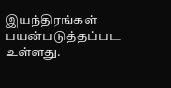இயந்திரங்கள் பயன்படுத்தப்பட உள்ளது.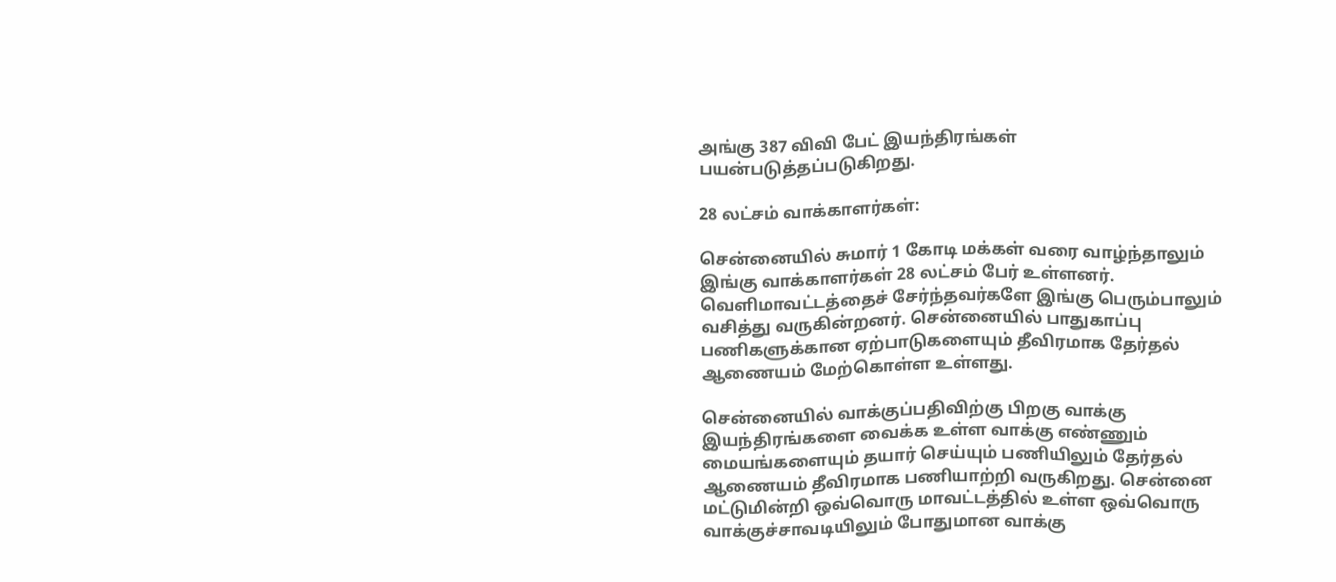அங்கு 387 விவி பேட் இயந்திரங்கள் பயன்படுத்தப்படுகிறது.

28 லட்சம் வாக்காளர்கள்:

சென்னையில் சுமார் 1 கோடி மக்கள் வரை வாழ்ந்தாலும் இங்கு வாக்காளர்கள் 28 லட்சம் பேர் உள்ளனர். வெளிமாவட்டத்தைச் சேர்ந்தவர்களே இங்கு பெரும்பாலும் வசித்து வருகின்றனர். சென்னையில் பாதுகாப்பு பணிகளுக்கான ஏற்பாடுகளையும் தீவிரமாக தேர்தல் ஆணையம் மேற்கொள்ள உள்ளது.

சென்னையில் வாக்குப்பதிவிற்கு பிறகு வாக்கு இயந்திரங்களை வைக்க உள்ள வாக்கு எண்ணும் மையங்களையும் தயார் செய்யும் பணியிலும் தேர்தல் ஆணையம் தீவிரமாக பணியாற்றி வருகிறது. சென்னை மட்டுமின்றி ஒவ்வொரு மாவட்டத்தில் உள்ள ஒவ்வொரு வாக்குச்சாவடியிலும் போதுமான வாக்கு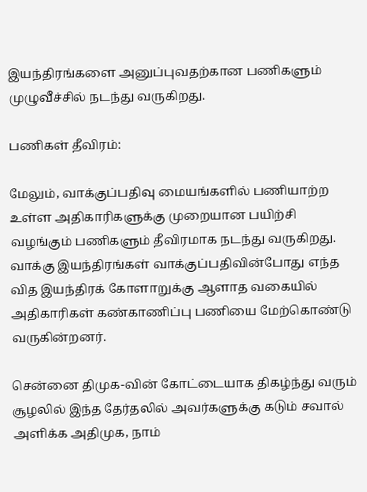இயந்திரங்களை அனுப்புவதற்கான பணிகளும் முழுவீச்சில் நடந்து வருகிறது.

பணிகள் தீவிரம்:

மேலும், வாக்குப்பதிவு மையங்களில் பணியாற்ற உள்ள அதிகாரிகளுக்கு முறையான பயிற்சி வழங்கும் பணிகளும் தீவிரமாக நடந்து வருகிறது. வாக்கு இயந்திரங்கள் வாக்குப்பதிவின்போது எந்த வித இயந்திரக் கோளாறுக்கு ஆளாத வகையில் அதிகாரிகள் கண்காணிப்பு பணியை மேற்கொண்டு வருகின்றனர்.

சென்னை திமுக-வின் கோட்டையாக திகழ்ந்து வரும் சூழலில் இந்த தேர்தலில் அவர்களுக்கு கடும் சவால் அளிக்க அதிமுக, நாம்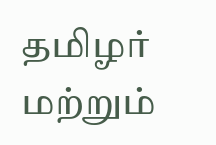தமிழர் மற்றும்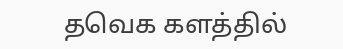தவெக களத்தில்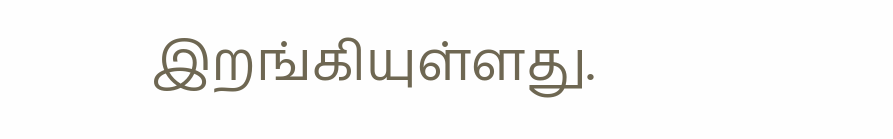இறங்கியுள்ளது.